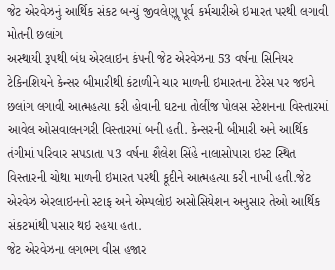જેટ એરવેઝનું આર્થિક સંકટ બન્યું જીવલેણૢ પૂર્વ કર્મચારીએ ઇમારત પરથી લગાવી મોતની છલાંગ
અસ્થાયી રૂપથી બંધ એરલાઇન કંપની જેટ એરવેઝના 53 વર્ષના સિનિયર ટેકિનશિયને કેન્સર બીમારીથી કંટાળીને ચાર માળની ઇમારતના ટેરેસ પર જઇને છલાંગ લગાવી આત્મહત્યા કરી હોવાની ઘટના તોલીંજ પોલસ સ્ટેશનના વિસ્તારમાં આવેલ ઓસવાલનગરી વિસ્તારમાં બની હતી. કેન્સરની બીમારી અને આર્થિક તંગીમાં પરિવાર સપડાતા ૫3 વર્ષના શૈલેશ સિંહે નાલાસોપારા ઇસ્ટ સ્થિત વિસ્તારની ચોથા માળની ઇમારત પરથી કૂદીને આત્મહત્યા કરી નાખી હતી.જેટ એરવેઝ એરલાઇનનો સ્ટાફ અને એમ્પલોઇ અસોસિયેશન અનુસાર તેઓ આર્થિક સંકટમાંથી પસાર થઇ રહયા હતા.
જેટ એરવેઝના લગભગ વીસ હજાર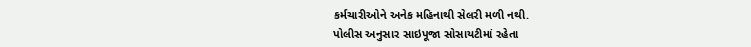કર્મચારીઓને અનેક મહિનાથી સેલરી મળી નથી.
પોલીસ અનુસાર સાઇપૂજા સોસાયટીમાં રહેતા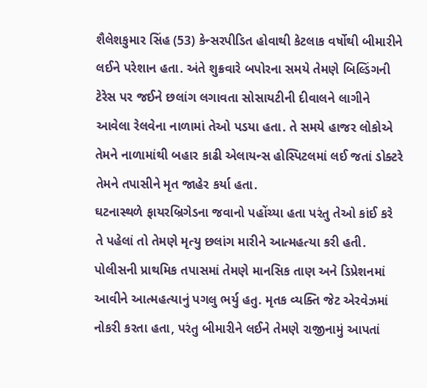શૈલેશકુમાર સિંહ (53) કેન્સરપીડિત હોવાથી કેટલાક વર્ષોથી બીમારીને લઈને પરેશાન હતા. અંતે શુક્રવારે બપોરના સમયે તેમણે બિલ્ડિંગની ટેરેસ પર જઈને છલાંગ લગાવતા સોસાયટીની દીવાલને લાગીને આવેલા રેલવેના નાળામાં તેઓ પડયા હતા. તે સમયે હાજર લોકોએ તેમને નાળામાંથી બહાર કાઢી એલાયન્સ હોસ્પિટલમાં લઈ જતાં ડોક્ટરે તેમને તપાસીને મૃત જાહેર કર્યા હતા.
ઘટનાસ્થળે ફાયરબ્રિગેડના જવાનો પહોંચ્યા હતા પરંતુ તેઓ કાંઈ કરે તે પહેલાં તો તેમણે મૃત્યુ છલાંગ મારીને આત્મહત્યા કરી હતી. પોલીસની પ્રાથમિક તપાસમાં તેમણે માનસિક તાણ અને ડિપ્રેશનમાં આવીને આત્મહત્યાનું પગલુ ભર્યુ હતુ. મૃતક વ્યક્તિ જેટ એરવેઝમાં નોકરી કરતા હતા, પરંતુ બીમારીને લઈને તેમણે રાજીનામું આપતાં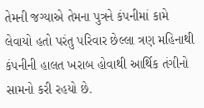તેમની જગ્યાએ તેમના પુત્રને કંપનીમાં કામે લેવાયો હતો પરંતુ પરિવાર છેલ્લા ત્રણ મહિનાથી કંપનીની હાલત ખરાબ હોવાથી આર્થિક તંગીનો સામનો કરી રહયો છે.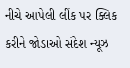નીચે આપેલી લીંક પર ક્લિક કરીને જોડાઓ સંદેશ ન્યૂઝ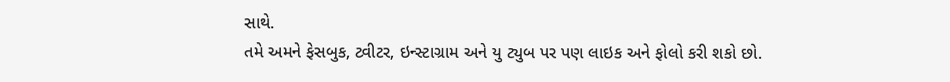સાથે.
તમે અમને ફેસબુક, ટ્વીટર, ઇન્સ્ટાગ્રામ અને યુ ટ્યુબ પર પણ લાઇક અને ફોલો કરી શકો છો.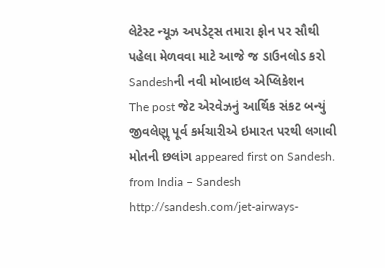લેટેસ્ટ ન્યૂઝ અપડેટ્સ તમારા ફોન પર સૌથી પહેલા મેળવવા માટે આજે જ ડાઉનલોડ કરો Sandeshની નવી મોબાઇલ એપ્લિકેશન
The post જેટ એરવેઝનું આર્થિક સંકટ બન્યું જીવલેણૢ પૂર્વ કર્મચારીએ ઇમારત પરથી લગાવી મોતની છલાંગ appeared first on Sandesh.
from India – Sandesh http://sandesh.com/jet-airways-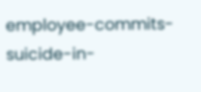employee-commits-suicide-in-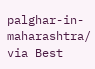palghar-in-maharashtra/
via Best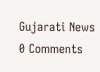Gujarati News
0 Comments